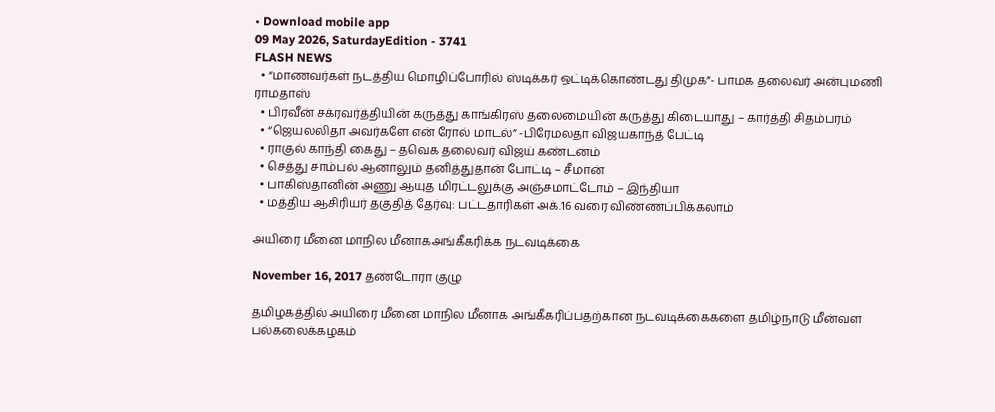• Download mobile app
09 May 2026, SaturdayEdition - 3741
FLASH NEWS
  • “மாணவர்கள் நடத்திய மொழிப்போரில் ஸ்டிக்கர் ஒட்டிக்கொண்டது திமுக”- பாமக தலைவர் அன்புமணி ராமதாஸ்
  • பிரவீன் சக்ரவர்த்தியின் கருத்து காங்கிரஸ் தலைமையின் கருத்து கிடையாது – கார்த்தி சிதம்பரம்
  • “ஜெயலலிதா அவர்களே என் ரோல் மாடல்” -பிரேமலதா விஜயகாந்த் பேட்டி
  • ராகுல் காந்தி கைது – தவெக தலைவர் விஜய் கண்டனம்
  • செத்து சாம்பல் ஆனாலும் தனித்துதான் போட்டி – சீமான்
  • பாகிஸ்தானின் அணு ஆயுத மிரட்டலுக்கு அஞ்சமாட்டோம் – இந்தியா
  • மத்திய ஆசிரியர் தகுதித் தேர்வு: பட்டதாரிகள் அக்.16 வரை விண்ணப்பிக்கலாம்

அயிரை மீனை மாநில மீனாகஅங்கீகரிக்க நடவடிக்கை

November 16, 2017 தண்டோரா குழு

தமிழகத்தில் அயிரை மீனை மாநில மீனாக அங்கீகரிப்பதற்கான நடவடிக்கைகளை தமிழ்நாடு மீன்வள பல்கலைக்கழகம்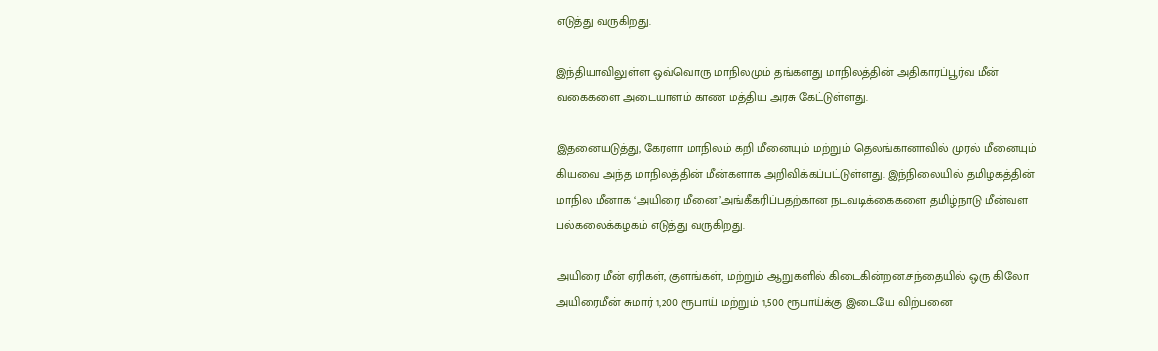எடுத்து வருகிறது.

இந்தியாவிலுள்ள ஒவ்வொரு மாநிலமும் தங்களது மாநிலத்தின் அதிகாரப்பூர்வ மீன் வகைகளை அடையாளம் காண மத்திய அரசு கேட்டுள்ளது.

இதனையடுத்து, கேரளா மாநிலம் கறி மீனையும் மற்றும் தெலங்கானாவில் முரல் மீனையும் கியவை அந்த மாநிலத்தின் மீன்களாக அறிவிக்கப்பட்டுள்ளது. இந்நிலையில் தமிழகத்தின் மாநில மீனாக ‘அயிரை மீனை’அங்கீகரிப்பதற்கான நடவடிக்கைகளை தமிழ்நாடு மீன்வள பல்கலைக்கழகம் எடுத்து வருகிறது.

அயிரை மீன் ஏரிகள், குளங்கள், மற்றும் ஆறுகளில் கிடைகின்றன.சந்தையில் ஒரு கிலோ அயிரைமீன் சுமார் 1,200 ரூபாய் மற்றும் 1,500 ரூபாய்க்கு இடையே விற்பனை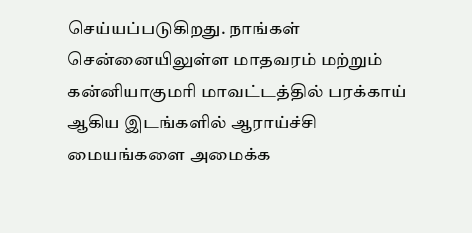செய்யப்படுகிறது. நாங்கள் சென்னையிலுள்ள மாதவரம் மற்றும் கன்னியாகுமரி மாவட்டத்தில் பரக்காய் ஆகிய இடங்களில் ஆராய்ச்சி மையங்களை அமைக்க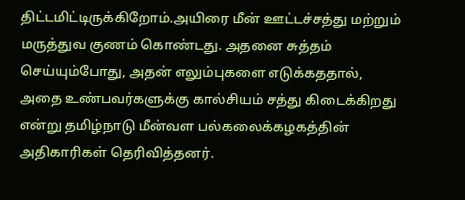திட்டமிட்டிருக்கிறோம்.அயிரை மீன் ஊட்டச்சத்து மற்றும் மருத்துவ குணம் கொண்டது. அதனை சுத்தம் செய்யும்போது, அதன் எலும்புகளை எடுக்கததால், அதை உண்பவர்களுக்கு கால்சியம் சத்து கிடைக்கிறது என்று தமிழ்நாடு மீன்வள பல்கலைக்கழகத்தின் அதிகாரிகள் தெரிவித்தனர்.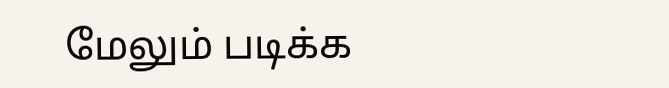மேலும் படிக்க